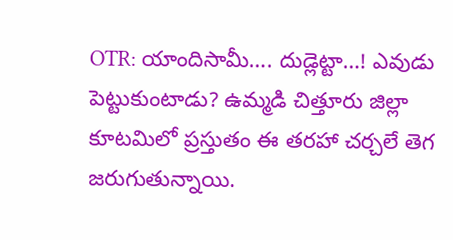OTR: యాందిసామీ…. దుడ్లెట్టా…! ఎవుడు పెట్టుకుంటాడు? ఉమ్మడి చిత్తూరు జిల్లా కూటమిలో ప్రస్తుతం ఈ తరహా చర్చలే తెగ జరుగుతున్నాయి.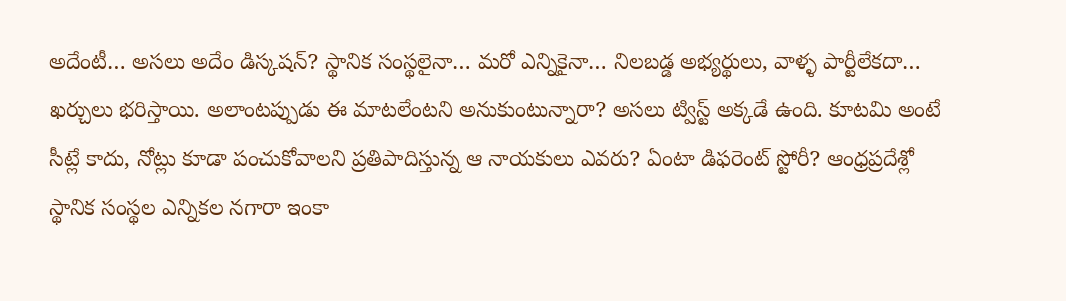అదేంటీ… అసలు అదేం డిస్కషన్? స్థానిక సంస్థలైనా… మరో ఎన్నికైనా… నిలబడ్డ అభ్యర్థులు, వాళ్ళ పార్టీలేకదా… ఖర్చులు భరిస్తాయి. అలాంటప్పుడు ఈ మాటలేంటని అనుకుంటున్నారా? అసలు ట్విస్ట్ అక్కడే ఉంది. కూటమి అంటే సీట్లే కాదు, నోట్లు కూడా పంచుకోవాలని ప్రతిపాదిస్తున్న ఆ నాయకులు ఎవరు? ఏంటా డిఫరెంట్ స్టోరీ? ఆంధ్రప్రదేశ్లో స్థానిక సంస్థల ఎన్నికల నగారా ఇంకా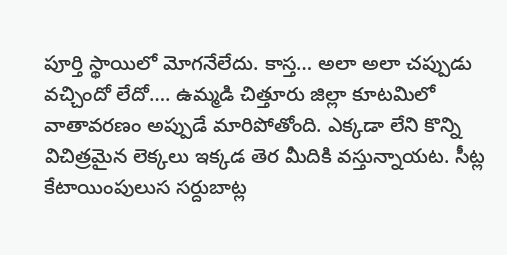పూర్తి స్థాయిలో మోగనేలేదు. కాస్త… అలా అలా చప్పుడు వచ్చిందో లేదో…. ఉమ్మడి చిత్తూరు జిల్లా కూటమిలో వాతావరణం అప్పుడే మారిపోతోంది. ఎక్కడా లేని కొన్ని విచిత్రమైన లెక్కలు ఇక్కడ తెర మీదికి వస్తున్నాయట. సీట్ల కేటాయింపులుస సర్దుబాట్ల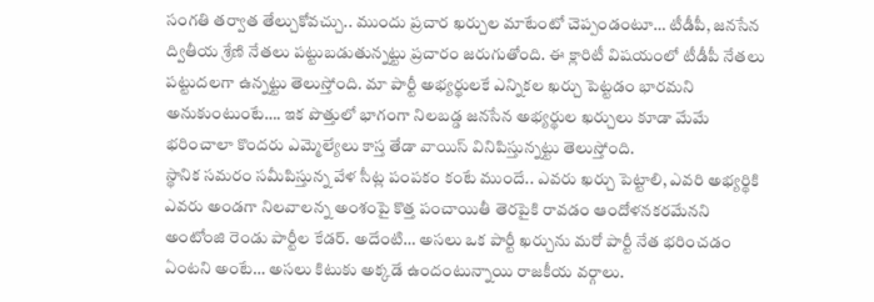సంగతి తర్వాత తేల్చుకోవచ్చు.. ముందు ప్రచార ఖర్చుల మాటేంటో చెప్పండంటూ… టీడీపీ, జనసేన ద్వితీయ శ్రేణి నేతలు పట్టుబడుతున్నట్టు ప్రచారం జరుగుతోంది. ఈ క్లారిటీ విషయంలో టీడీపీ నేతలు పట్టుదలగా ఉన్నట్టు తెలుస్తోంది. మా పార్టీ అభ్యర్థులకే ఎన్నికల ఖర్చు పెట్టడం భారమని అనుకుంటుంటే…. ఇక పొత్తులో భాగంగా నిలబడ్డ జనసేన అభ్యర్థుల ఖర్చులు కూడా మేమే భరించాలా కొందరు ఎమ్మెల్యేలు కాస్త తేడా వాయిస్ వినిపిస్తున్నట్టు తెలుస్తోంది.
స్థానిక సమరం సమీపిస్తున్న వేళ సీట్ల పంపకం కంటే ముందే.. ఎవరు ఖర్చు పెట్టాలి, ఎవరి అభ్యర్థికి ఎవరు అండగా నిలవాలన్న అంశంపై కొత్త పంచాయితీ తెరపైకి రావడం ఆందోళనకరమేనని అంటోంజి రెండు పార్టీల కేడర్. అదేంటి… అసలు ఒక పార్టీ ఖర్చును మరో పార్టీ నేత భరించడం ఏంటని అంటే… అసలు కిటుకు అక్కడే ఉందంటున్నాయి రాజకీయ వర్గాలు.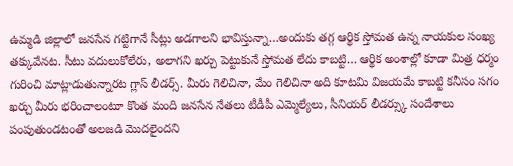ఉమ్మడి జిల్లాలో జనసేన గట్టిగానే సీట్లు అడగాలని భావిస్తున్నా…అందుకు తగ్గ ఆర్థిక స్తోమత ఉన్న నాయకుల సంఖ్య తక్కువేనట. సీటు వదులుకోలేరు, అలాగని ఖర్చు పెట్టుకునే స్తోమత లేదు కాబట్టి… ఆర్థిక అంశాల్లో కూడా మిత్ర ధర్మం గురించి మాట్లాడుతున్నారట గ్లాస్ లీడర్స్. మీరు గెలిచినా, మేం గెలిచినా అది కూటమి విజయమే కాబట్టి కనీసం సగం ఖర్చు మీరు భరించాలంటూ కొంత మంది జనసేన నేతలు టీడీపీ ఎమ్మెల్యేలు, సీనియర్ లీడర్స్కు సందేశాలు పంపుతుండటంతో అలజడి మొదలైందని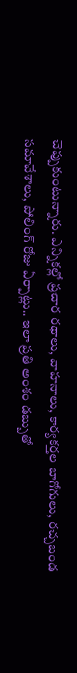చెప్పుకుంటున్నారు. ఎన్నికల్లో ప్రచార రథాలు, వాహనాలు, కార్యకర్తల బాగోగులు, రచ్చబండ సమావేశాలు, పోలింగ్ రోజు ఏర్పాట్లు.. ఇలా ప్రతి అంశం డబ్బుతో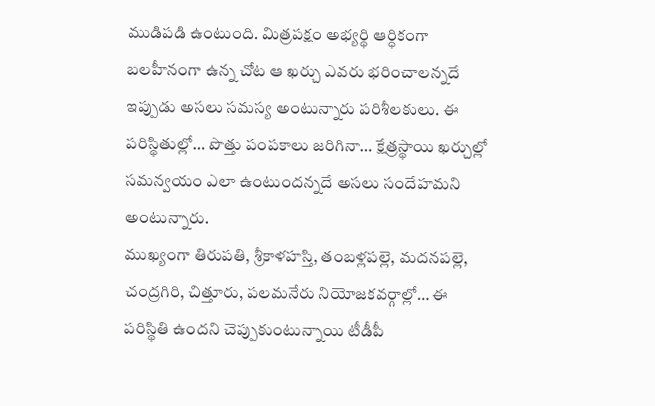ముడిపడి ఉంటుంది. మిత్రపక్షం అభ్యర్థి ఆర్ధికంగా బలహీనంగా ఉన్న చోట ఆ ఖర్చు ఎవరు భరించాలన్నదే ఇప్పుడు అసలు సమస్య అంటున్నారు పరిశీలకులు. ఈ పరిస్థితుల్లో… పొత్తు పంపకాలు జరిగినా… క్షేత్రస్థాయి ఖర్చుల్లో సమన్వయం ఎలా ఉంటుందన్నదే అసలు సందేహమని అంటున్నారు.
ముఖ్యంగా తిరుపతి, శ్రీకాళహస్తి, తంబళ్లపల్లె, మదనపల్లె, చంద్రగిరి, చిత్తూరు, పలమనేరు నియోజకవర్గాల్లో… ఈ పరిస్థితి ఉందని చెప్పుకుంటున్నాయి టీడీపీ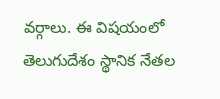వర్గాలు. ఈ విషయంలో తెలుగుదేశం స్థానిక నేతల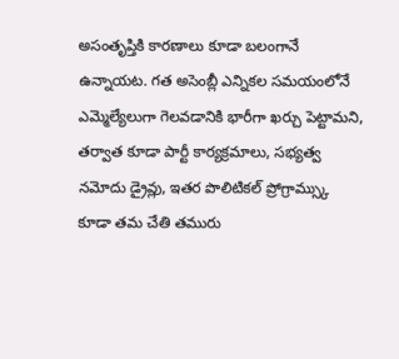అసంతృప్తికి కారణాలు కూడా బలంగానే ఉన్నాయట. గత అసెంబ్లీ ఎన్నికల సమయంలోనే ఎమ్మెల్యేలుగా గెలవడానికి భారీగా ఖర్చు పెట్టామని, తర్వాత కూడా పార్టీ కార్యక్రమాలు, సభ్యత్వ నమోదు డ్రైవ్లు, ఇతర పొలిటికల్ ప్రోగ్రామ్స్కు కూడా తమ చేతి తమురు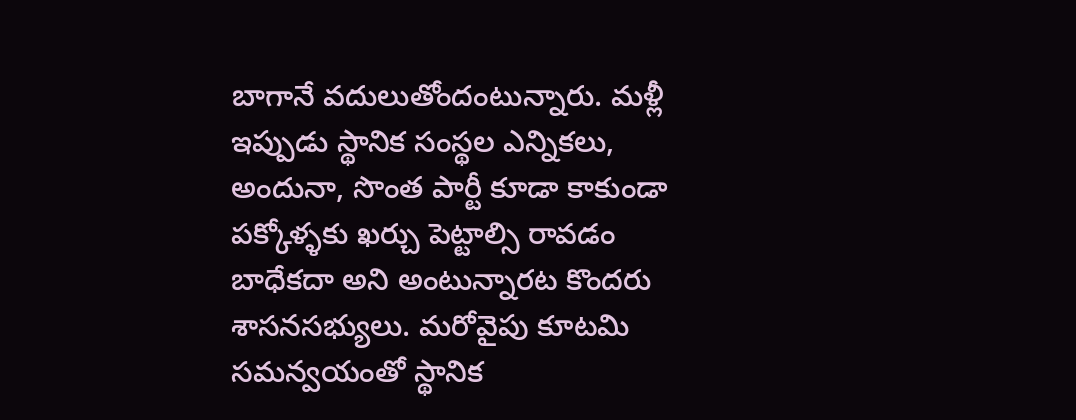బాగానే వదులుతోందంటున్నారు. మళ్లీ ఇప్పుడు స్థానిక సంస్థల ఎన్నికలు, అందునా, సొంత పార్టీ కూడా కాకుండా పక్కోళ్ళకు ఖర్చు పెట్టాల్సి రావడం బాధేకదా అని అంటున్నారట కొందరు శాసనసభ్యులు. మరోవైపు కూటమి సమన్వయంతో స్థానిక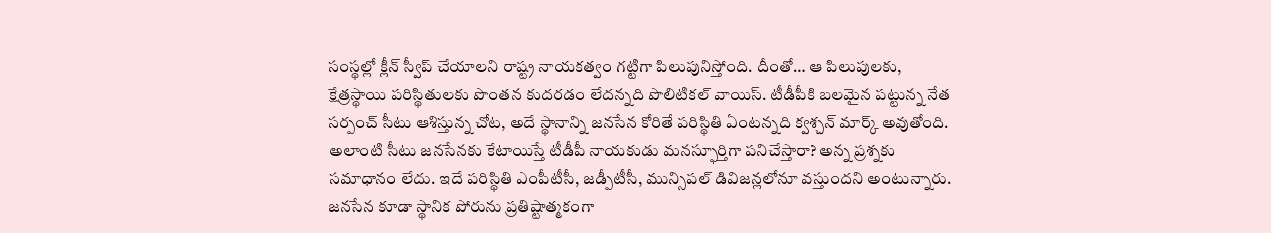సంస్థల్లో క్లీన్ స్వీప్ చేయాలని రాష్ట్ర నాయకత్వం గట్టిగా పిలుపునిస్తోంది. దీంతో… ఆ పిలుపులకు, క్షేత్రస్థాయి పరిస్థితులకు పొంతన కుదరడం లేదన్నది పొలిటికల్ వాయిస్. టీడీపీకి బలమైన పట్టున్న నేత సర్పంచ్ సీటు ఆశిస్తున్న చోట, అదే స్థానాన్ని జనసేన కోరితే పరిస్థితి ఏంటన్నది క్వశ్చన్ మార్క్ అవుతోంది.
అలాంటి సీటు జనసేనకు కేటాయిస్తే టీడీపీ నాయకుడు మనస్ఫూర్తిగా పనిచేస్తారా? అన్న ప్రశ్నకు సమాధానం లేదు. ఇదే పరిస్థితి ఎంపీటీసీ, జడ్పీటీసీ, మున్సిపల్ డివిజన్లలోనూ వస్తుందని అంటున్నారు. జనసేన కూడా స్థానిక పోరును ప్రతిష్టాత్మకంగా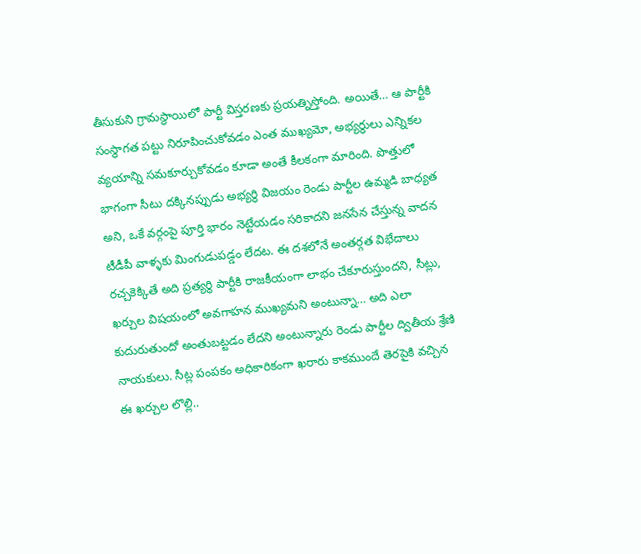తీసుకుని గ్రామస్థాయిలో పార్టీ విస్తరణకు ప్రయత్నిస్తోంది. అయితే… ఆ పార్టీకి సంస్థాగత పట్టు నిరూపించుకోవడం ఎంత ముఖ్యమో, అభ్యర్థులు ఎన్నికల వ్యయాన్ని సమకూర్చుకోవడం కూడా అంతే కీలకంగా మారింది. పొత్తులో భాగంగా సీటు దక్కినప్పుడు అభ్యర్థి విజయం రెండు పార్టీల ఉమ్మడి బాధ్యత అని, ఒకే వర్గంపై పూర్తి భారం నెట్టేయడం సరికాదని జనసేన చేస్తున్న వాదన టీడీపీ వాళ్ళకు మింగుడుపడ్డం లేదట. ఈ దశలోనే అంతర్గత విభేదాలు రచ్చకెక్కితే అది ప్రత్యర్థి పార్టీకి రాజకీయంగా లాభం చేకూరుస్తుందని, సీట్లు, ఖర్చుల విషయంలో అవగాహన ముఖ్యమని అంటున్నా… అది ఎలా కుదురుతుందో అంతుబట్టడం లేదని అంటున్నారు రెండు పార్టీల ద్వితీయ శ్రేణి నాయకులు. సీట్ల పంపకం అధికారికంగా ఖరారు కాకముందే తెరపైకి వచ్చిన ఈ ఖర్చుల లొల్లి..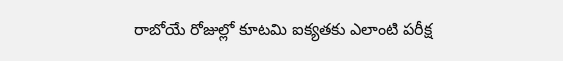రాబోయే రోజుల్లో కూటమి ఐక్యతకు ఎలాంటి పరీక్ష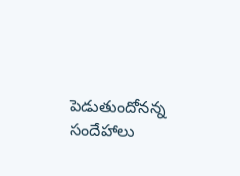పెడుతుందోనన్న సందేహాలు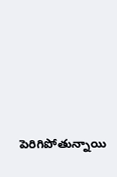పెరిగిపోతున్నాయి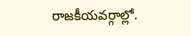రాజకీయవర్గాల్లో.